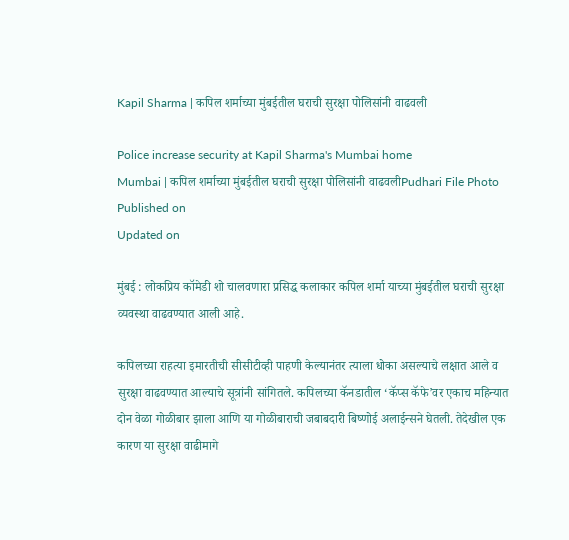Kapil Sharma | कपिल शर्माच्या मुंबईतील घराची सुरक्षा पोलिसांनी वाढवली

Police increase security at Kapil Sharma's Mumbai home
Mumbai | कपिल शर्माच्या मुंबईतील घराची सुरक्षा पोलिसांनी वाढवलीPudhari File Photo
Published on
Updated on

मुंबई : लोकप्रिय कॉमेडी शो चालवणारा प्रसिद्ध कलाकार कपिल शर्मा याच्या मुंबईतील घराची सुरक्षा व्यवस्था वाढवण्यात आली आहे.

कपिलच्या राहत्या इमारतीची सीसीटीव्ही पाहणी केल्यानंतर त्याला धोका असल्याचे लक्षात आले व सुरक्षा वाढवण्यात आल्याचे सूत्रांनी सांगितले. कपिलच्या कॅनडातील ‘कॅप्स कॅफे’वर एकाच महिन्यात दोन वेळा गोळीबार झाला आणि या गोळीबाराची जबाबदारी बिष्णोई अलाईन्सने घेतली. तेदेखील एक कारण या सुरक्षा वाढीमागे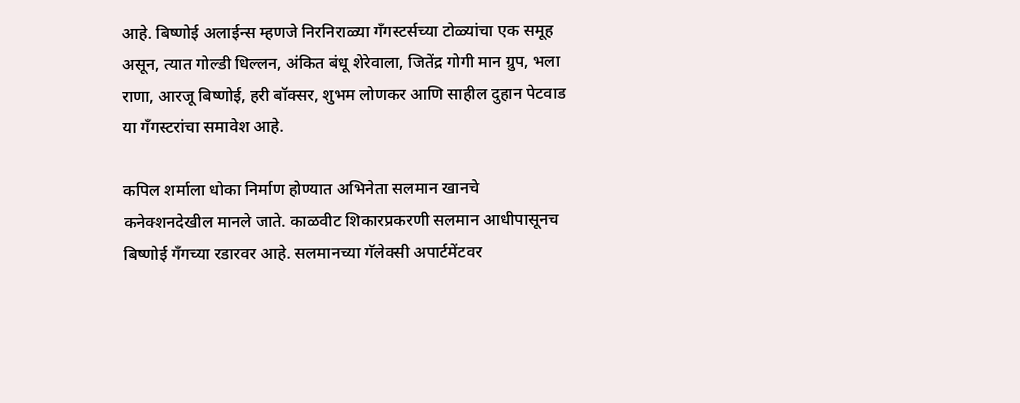आहे. बिष्णोई अलाईन्स म्हणजे निरनिराळ्या गँगस्टर्सच्या टोळ्यांचा एक समूह असून, त्यात गोल्डी धिल्लन, अंकित बंधू शेरेवाला, जितेंद्र गोगी मान ग्रुप, भला राणा, आरजू बिष्णोई, हरी बॉक्सर, शुभम लोणकर आणि साहील दुहान पेटवाड या गँगस्टरांचा समावेश आहे.

कपिल शर्माला धोका निर्माण होण्यात अभिनेता सलमान खानचे कनेक्शनदेखील मानले जाते. काळवीट शिकारप्रकरणी सलमान आधीपासूनच बिष्णोई गँगच्या रडारवर आहे. सलमानच्या गॅलेक्सी अपार्टमेंटवर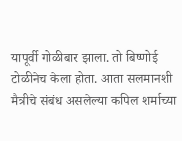यापूर्वी गोळीबार झाला. तो बिष्णोई टोळीनेच केला होता. आता सलमानशी मैत्रीचे संबंध असलेल्या कपिल शर्माच्या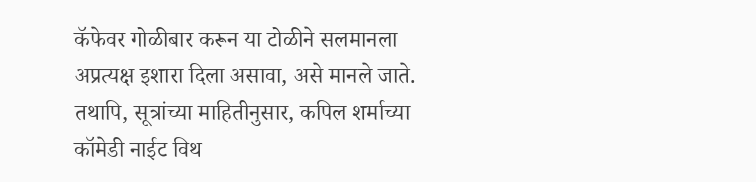कॅफेवर गोळीबार करून या टोळीने सलमानला अप्रत्यक्ष इशारा दिला असावा, असे मानले जाते. तथापि, सूत्रांच्या माहितीनुसार, कपिल शर्माच्या कॉमेडी नाईट विथ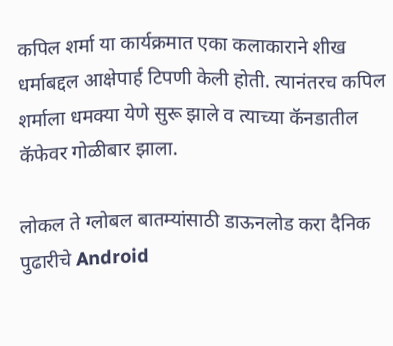कपिल शर्मा या कार्यक्रमात एका कलाकाराने शीख धर्माबद्दल आक्षेपार्ह टिपणी केली होती. त्यानंतरच कपिल शर्माला धमक्या येणे सुरू झाले व त्याच्या कॅनडातील कॅफेवर गोळीबार झाला.

लोकल ते ग्लोबल बातम्यांसाठी डाऊनलोड करा दैनिक पुढारीचे Android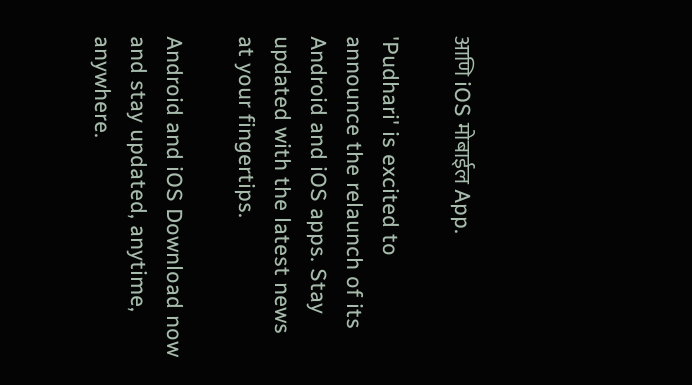आणि iOS मोबाईल App.

'Pudhari' is excited to announce the relaunch of its Android and iOS apps. Stay updated with the latest news at your fingertips.

Android and iOS Download now and stay updated, anytime, anywhere.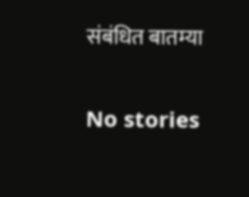संबंधित बातम्या

No stories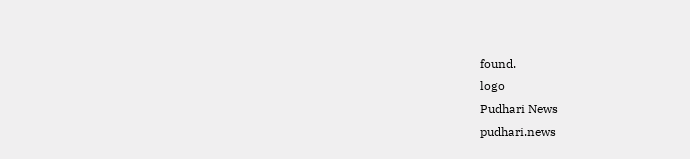found.
logo
Pudhari News
pudhari.news